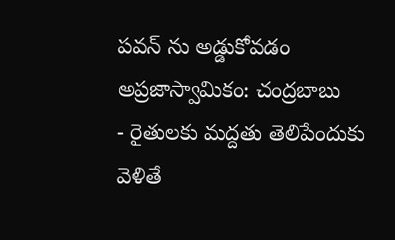పవన్ ను అడ్డుకోవడం అప్రజాస్వామికం: చంద్రబాబు
- రైతులకు మద్దతు తెలిపేందుకు వెళితే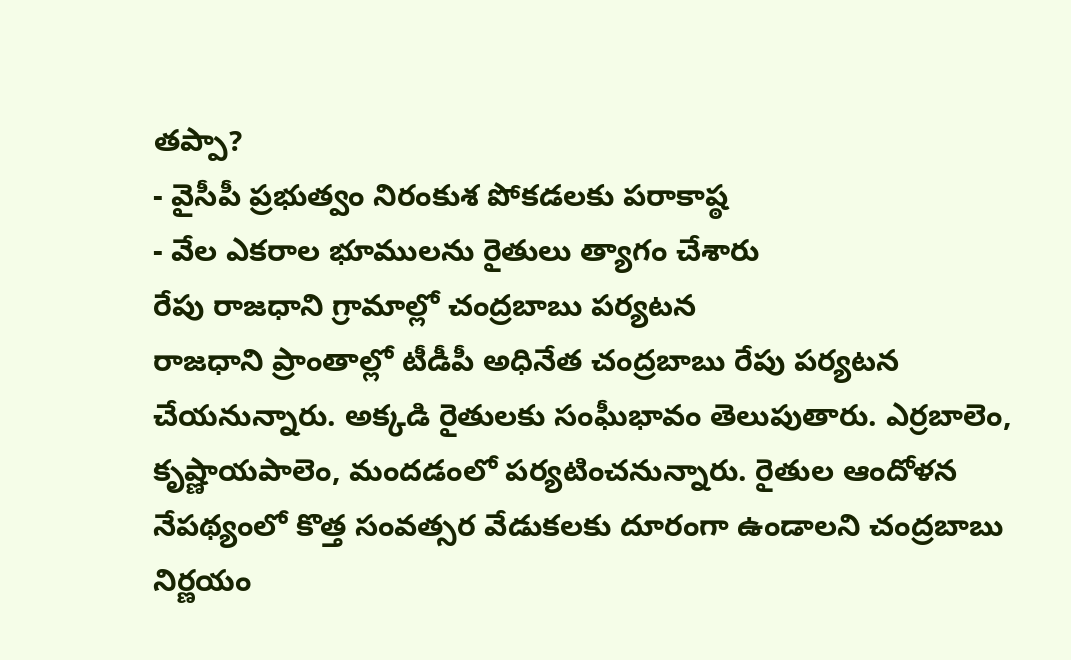తప్పా?
- వైసీపీ ప్రభుత్వం నిరంకుశ పోకడలకు పరాకాష్ఠ
- వేల ఎకరాల భూములను రైతులు త్యాగం చేశారు
రేపు రాజధాని గ్రామాల్లో చంద్రబాబు పర్యటన
రాజధాని ప్రాంతాల్లో టీడీపీ అధినేత చంద్రబాబు రేపు పర్యటన చేయనున్నారు. అక్కడి రైతులకు సంఘీభావం తెలుపుతారు. ఎర్రబాలెం, కృష్ణాయపాలెం, మందడంలో పర్యటించనున్నారు. రైతుల ఆందోళన నేపథ్యంలో కొత్త సంవత్సర వేడుకలకు దూరంగా ఉండాలని చంద్రబాబు నిర్ణయం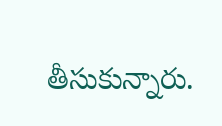తీసుకున్నారు.